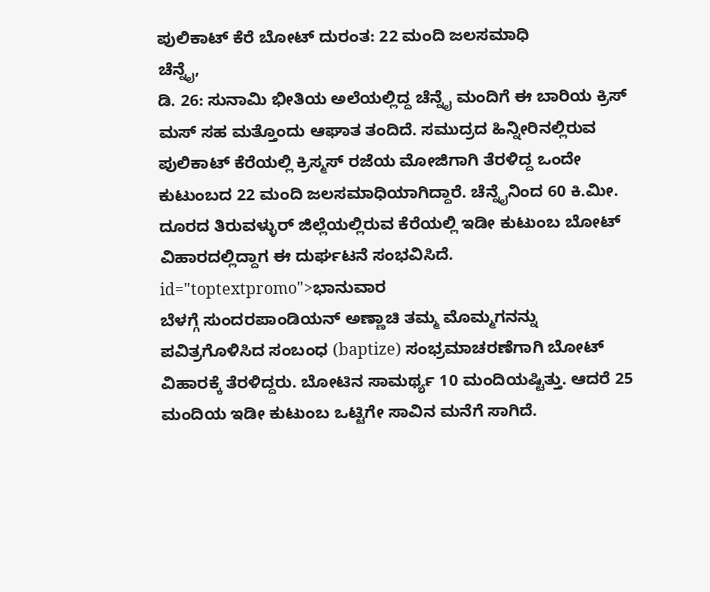ಪುಲಿಕಾಟ್ ಕೆರೆ ಬೋಟ್ ದುರಂತ: 22 ಮಂದಿ ಜಲಸಮಾಧಿ
ಚೆನ್ನೈ,
ಡಿ. 26: ಸುನಾಮಿ ಭೀತಿಯ ಅಲೆಯಲ್ಲಿದ್ದ ಚೆನ್ನೈ ಮಂದಿಗೆ ಈ ಬಾರಿಯ ಕ್ರಿಸ್ ಮಸ್ ಸಹ ಮತ್ತೊಂದು ಆಘಾತ ತಂದಿದೆ. ಸಮುದ್ರದ ಹಿನ್ನೀರಿನಲ್ಲಿರುವ ಪುಲಿಕಾಟ್ ಕೆರೆಯಲ್ಲಿ ಕ್ರಿಸ್ಮಸ್ ರಜೆಯ ಮೋಜಿಗಾಗಿ ತೆರಳಿದ್ದ ಒಂದೇ ಕುಟುಂಬದ 22 ಮಂದಿ ಜಲಸಮಾಧಿಯಾಗಿದ್ದಾರೆ. ಚೆನ್ನೈನಿಂದ 60 ಕಿ.ಮೀ. ದೂರದ ತಿರುವಳ್ಳುರ್ ಜಿಲ್ಲೆಯಲ್ಲಿರುವ ಕೆರೆಯಲ್ಲಿ ಇಡೀ ಕುಟುಂಬ ಬೋಟ್ ವಿಹಾರದಲ್ಲಿದ್ದಾಗ ಈ ದುರ್ಘಟನೆ ಸಂಭವಿಸಿದೆ. id="toptextpromo">ಭಾನುವಾರ
ಬೆಳಗ್ಗೆ ಸುಂದರಪಾಂಡಿಯನ್ ಅಣ್ಣಾಚಿ ತಮ್ಮ ಮೊಮ್ಮಗನನ್ನು ಪವಿತ್ರಗೊಳಿಸಿದ ಸಂಬಂಧ (baptize) ಸಂಭ್ರಮಾಚರಣೆಗಾಗಿ ಬೋಟ್ ವಿಹಾರಕ್ಕೆ ತೆರಳಿದ್ದರು. ಬೋಟಿನ ಸಾಮರ್ಥ್ಯ 10 ಮಂದಿಯಷ್ಟಿತ್ತು. ಆದರೆ 25 ಮಂದಿಯ ಇಡೀ ಕುಟುಂಬ ಒಟ್ಟಿಗೇ ಸಾವಿನ ಮನೆಗೆ ಸಾಗಿದೆ.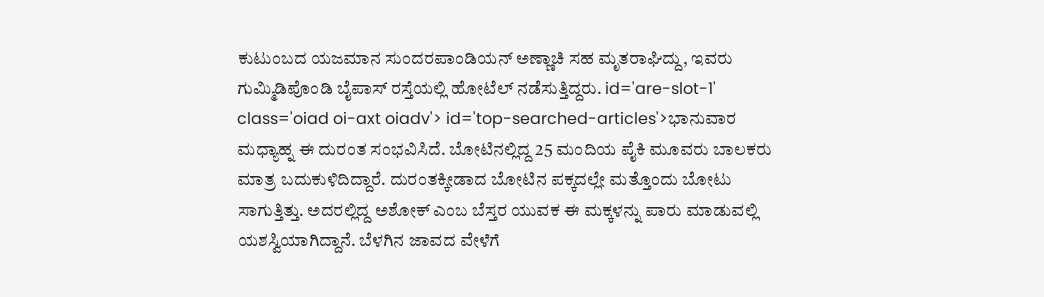ಕುಟುಂಬದ ಯಜಮಾನ ಸುಂದರಪಾಂಡಿಯನ್ ಅಣ್ಣಾಚಿ ಸಹ ಮೃತರಾಘಿದ್ದು, ಇವರು ಗುಮ್ಮಿಡಿಪೊಂಡಿ ಬೈಪಾಸ್ ರಸ್ತೆಯಲ್ಲಿ ಹೋಟೆಲ್ ನಡೆಸುತ್ತಿದ್ದರು. id='are-slot-1' class='oiad oi-axt oiadv'> id='top-searched-articles'>ಭಾನುವಾರ
ಮಧ್ಯಾಹ್ನ ಈ ದುರಂತ ಸಂಭವಿಸಿದೆ. ಬೋಟಿನಲ್ಲಿದ್ದ 25 ಮಂದಿಯ ಪೈಕಿ ಮೂವರು ಬಾಲಕರು ಮಾತ್ರ ಬದುಕುಳಿದಿದ್ದಾರೆ. ದುರಂತಕ್ಕೀಡಾದ ಬೋಟಿನ ಪಕ್ಕದಲ್ಲೇ ಮತ್ತೊಂದು ಬೋಟು ಸಾಗುತ್ತಿತ್ತು. ಅದರಲ್ಲಿದ್ದ ಅಶೋಕ್ ಎಂಬ ಬೆಸ್ತರ ಯುವಕ ಈ ಮಕ್ಕಳನ್ನು ಪಾರು ಮಾಡುವಲ್ಲಿ ಯಶಸ್ವಿಯಾಗಿದ್ದಾನೆ. ಬೆಳಗಿನ ಜಾವದ ವೇಳೆಗೆ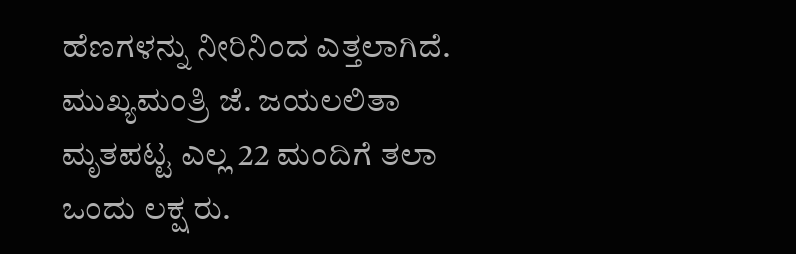ಹೆಣಗಳನ್ನು ನೀರಿನಿಂದ ಎತ್ತಲಾಗಿದೆ. ಮುಖ್ಯಮಂತ್ರಿ ಜೆ. ಜಯಲಲಿತಾ ಮೃತಪಟ್ಟ ಎಲ್ಲ 22 ಮಂದಿಗೆ ತಲಾ ಒಂದು ಲಕ್ಷ ರು.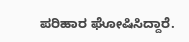ಪರಿಹಾರ ಘೋಷಿಸಿದ್ದಾರೆ.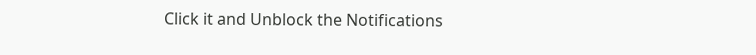Click it and Unblock the Notifications